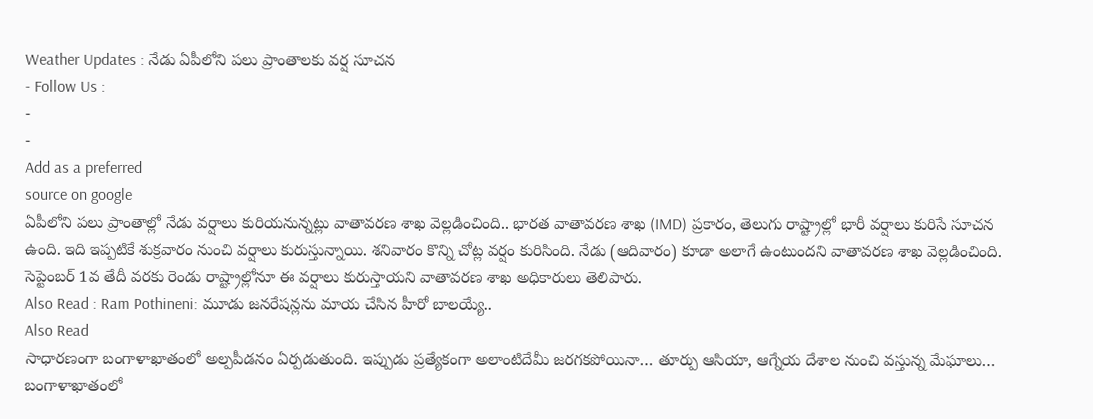Weather Updates : నేడు ఏపీలోని పలు ప్రాంతాలకు వర్ష సూచన
- Follow Us :
-
-
Add as a preferred
source on google
ఏపీలోని పలు ప్రాంతాల్లో నేడు వర్షాలు కురియనున్నట్లు వాతావరణ శాఖ వెల్లడించింది.. భారత వాతావరణ శాఖ (IMD) ప్రకారం, తెలుగు రాష్ట్రాల్లో భారీ వర్షాలు కురిసే సూచన ఉంది. ఇది ఇప్పటికే శుక్రవారం నుంచి వర్షాలు కురుస్తున్నాయి. శనివారం కొన్ని చోట్ల వర్షం కురిసింది. నేడు (ఆదివారం) కూడా అలాగే ఉంటుందని వాతావరణ శాఖ వెల్లడించింది. సెప్టెంబర్ 1వ తేదీ వరకు రెండు రాష్ట్రాల్లోనూ ఈ వర్షాలు కురుస్తాయని వాతావరణ శాఖ అధికారులు తెలిపారు.
Also Read : Ram Pothineni: మూడు జనరేషన్లను మాయ చేసిన హీరో బాలయ్యే..
Also Read
సాధారణంగా బంగాళాఖాతంలో అల్పపీడనం ఏర్పడుతుంది. ఇప్పుడు ప్రత్యేకంగా అలాంటిదేమీ జరగకపోయినా… తూర్పు ఆసియా, ఆగ్నేయ దేశాల నుంచి వస్తున్న మేఘాలు… బంగాళాఖాతంలో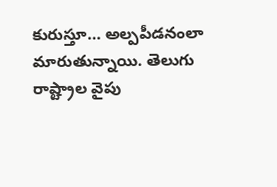కురుస్తూ… అల్పపీడనంలా మారుతున్నాయి. తెలుగు రాష్ట్రాల వైపు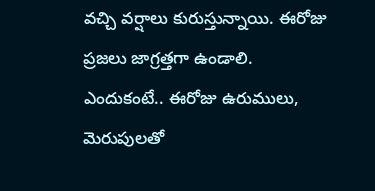వచ్చి వర్షాలు కురుస్తున్నాయి. ఈరోజు ప్రజలు జాగ్రత్తగా ఉండాలి. ఎందుకంటే.. ఈరోజు ఉరుములు, మెరుపులతో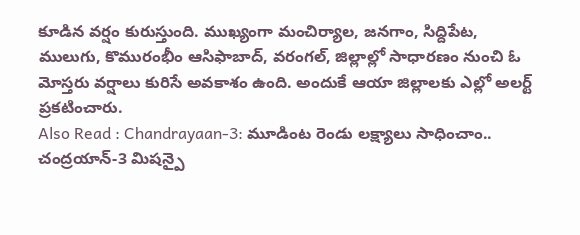కూడిన వర్షం కురుస్తుంది. ముఖ్యంగా మంచిర్యాల, జనగాం, సిద్దిపేట, ములుగు, కొమురంభీం ఆసిఫాబాద్, వరంగల్, జిల్లాల్లో సాధారణం నుంచి ఓ మోస్తరు వర్షాలు కురిసే అవకాశం ఉంది. అందుకే ఆయా జిల్లాలకు ఎల్లో అలర్ట్ ప్రకటించారు.
Also Read : Chandrayaan-3: మూడింట రెండు లక్ష్యాలు సాధించాం.. చంద్రయాన్-3 మిషన్పై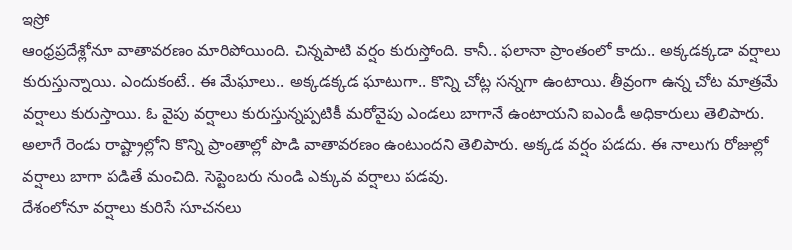ఇస్రో
ఆంధ్రప్రదేశ్లోనూ వాతావరణం మారిపోయింది. చిన్నపాటి వర్షం కురుస్తోంది. కానీ.. ఫలానా ప్రాంతంలో కాదు.. అక్కడక్కడా వర్షాలు కురుస్తున్నాయి. ఎందుకంటే.. ఈ మేఘాలు.. అక్కడక్కడ ఘాటుగా.. కొన్ని చోట్ల సన్నగా ఉంటాయి. తీవ్రంగా ఉన్న చోట మాత్రమే వర్షాలు కురుస్తాయి. ఓ వైపు వర్షాలు కురుస్తున్నప్పటికీ మరోవైపు ఎండలు బాగానే ఉంటాయని ఐఎండీ అధికారులు తెలిపారు. అలాగే రెండు రాష్ట్రాల్లోని కొన్ని ప్రాంతాల్లో పొడి వాతావరణం ఉంటుందని తెలిపారు. అక్కడ వర్షం పడదు. ఈ నాలుగు రోజుల్లో వర్షాలు బాగా పడితే మంచిది. సెప్టెంబరు నుండి ఎక్కువ వర్షాలు పడవు.
దేశంలోనూ వర్షాలు కురిసే సూచనలు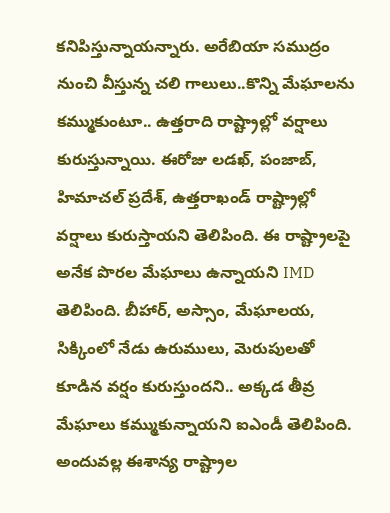కనిపిస్తున్నాయన్నారు. అరేబియా సముద్రం నుంచి వీస్తున్న చలి గాలులు..కొన్ని మేఘాలను కమ్ముకుంటూ.. ఉత్తరాది రాష్ట్రాల్లో వర్షాలు కురుస్తున్నాయి. ఈరోజు లడఖ్, పంజాబ్, హిమాచల్ ప్రదేశ్, ఉత్తరాఖండ్ రాష్ట్రాల్లో వర్షాలు కురుస్తాయని తెలిపింది. ఈ రాష్ట్రాలపై అనేక పొరల మేఘాలు ఉన్నాయని IMD తెలిపింది. బీహార్, అస్సాం, మేఘాలయ, సిక్కింలో నేడు ఉరుములు, మెరుపులతో కూడిన వర్షం కురుస్తుందని.. అక్కడ తీవ్ర మేఘాలు కమ్ముకున్నాయని ఐఎండీ తెలిపింది. అందువల్ల ఈశాన్య రాష్ట్రాల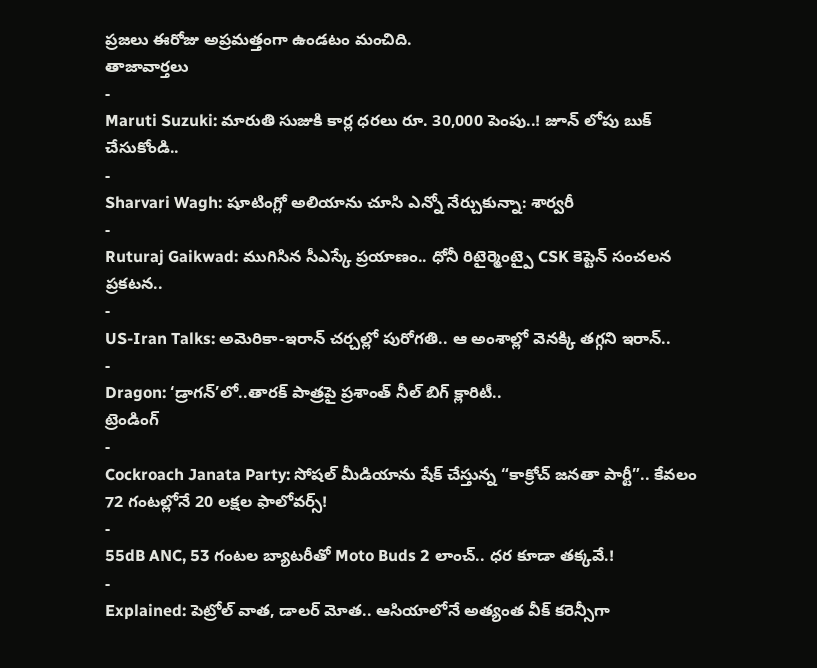ప్రజలు ఈరోజు అప్రమత్తంగా ఉండటం మంచిది.
తాజావార్తలు
-
Maruti Suzuki: మారుతి సుజుకి కార్ల ధరలు రూ. 30,000 పెంపు..! జూన్ లోపు బుక్ చేసుకోండి..
-
Sharvari Wagh: షూటింగ్లో అలియాను చూసి ఎన్నో నేర్చుకున్నా: శార్వరీ
-
Ruturaj Gaikwad: ముగిసిన సీఎస్కే ప్రయాణం.. ధోనీ రిటైర్మెంట్పై CSK కెప్టెన్ సంచలన ప్రకటన..
-
US-Iran Talks: అమెరికా-ఇరాన్ చర్చల్లో పురోగతి.. ఆ అంశాల్లో వెనక్కి తగ్గని ఇరాన్..
-
Dragon: ‘డ్రాగన్’లో..తారక్ పాత్రపై ప్రశాంత్ నీల్ బిగ్ క్లారిటీ..
ట్రెండింగ్
-
Cockroach Janata Party: సోషల్ మీడియాను షేక్ చేస్తున్న “కాక్రోచ్ జనతా పార్టీ”.. కేవలం 72 గంటల్లోనే 20 లక్షల ఫాలోవర్స్!
-
55dB ANC, 53 గంటల బ్యాటరీతో Moto Buds 2 లాంచ్.. ధర కూడా తక్కవే.!
-
Explained: పెట్రోల్ వాత, డాలర్ మోత.. ఆసియాలోనే అత్యంత వీక్ కరెన్సీగా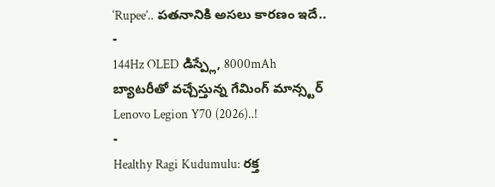‘Rupee’.. పతనానికి అసలు కారణం ఇదే..
-
144Hz OLED డిస్ప్లే, 8000mAh బ్యాటరీతో వచ్చేస్తున్న గేమింగ్ మాన్స్టర్ Lenovo Legion Y70 (2026)..!
-
Healthy Ragi Kudumulu: రక్త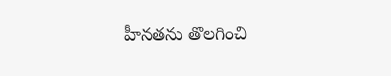హీనతను తొలగించి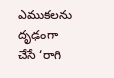ఎముకలను దృఢంగా చేసే ‘రాగి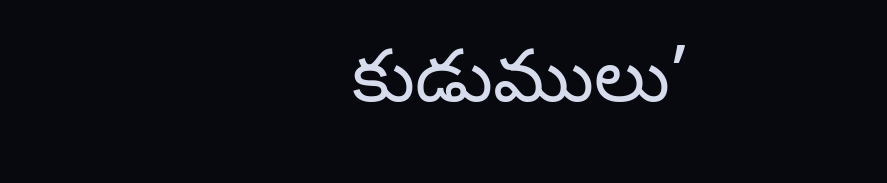కుడుములు’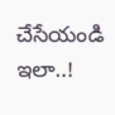చేసేయండి ఇలా..!